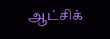ஆட்சிக்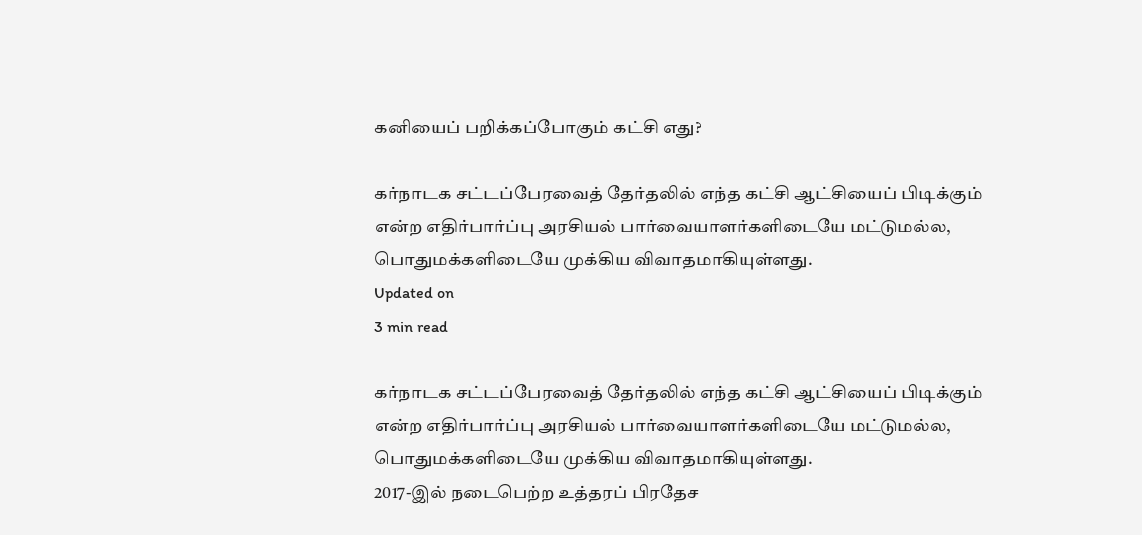கனியைப் பறிக்கப்போகும் கட்சி எது?

கர்நாடக சட்டப்பேரவைத் தேர்தலில் எந்த கட்சி ஆட்சியைப் பிடிக்கும் என்ற எதிர்பார்ப்பு அரசியல் பார்வையாளர்களிடையே மட்டுமல்ல,  பொதுமக்களிடையே முக்கிய விவாதமாகியுள்ளது.
Updated on
3 min read

கர்நாடக சட்டப்பேரவைத் தேர்தலில் எந்த கட்சி ஆட்சியைப் பிடிக்கும் என்ற எதிர்பார்ப்பு அரசியல் பார்வையாளர்களிடையே மட்டுமல்ல,  பொதுமக்களிடையே முக்கிய விவாதமாகியுள்ளது.
2017-இல் நடைபெற்ற உத்தரப் பிரதேச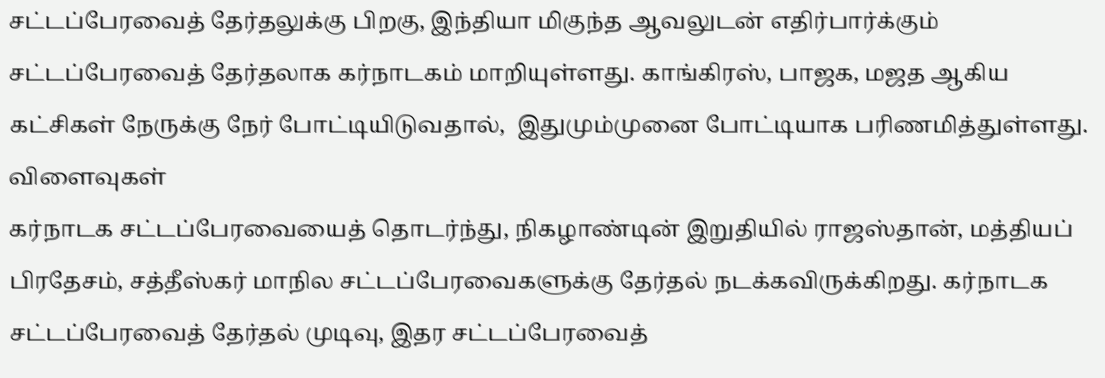சட்டப்பேரவைத் தேர்தலுக்கு பிறகு, இந்தியா மிகுந்த ஆவலுடன் எதிர்பார்க்கும் சட்டப்பேரவைத் தேர்தலாக கர்நாடகம் மாறியுள்ளது. காங்கிரஸ், பாஜக, மஜத ஆகிய கட்சிகள் நேருக்கு நேர் போட்டியிடுவதால்,  இதுமும்முனை போட்டியாக பரிணமித்துள்ளது.
விளைவுகள்
கர்நாடக சட்டப்பேரவையைத் தொடர்ந்து, நிகழாண்டின் இறுதியில் ராஜஸ்தான், மத்தியப் பிரதேசம், சத்தீஸ்கர் மாநில சட்டப்பேரவைகளுக்கு தேர்தல் நடக்கவிருக்கிறது. கர்நாடக சட்டப்பேரவைத் தேர்தல் முடிவு, இதர சட்டப்பேரவைத்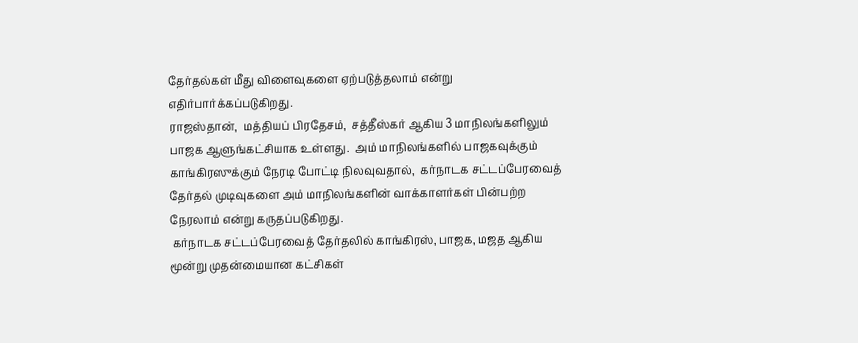தேர்தல்கள் மீது விளைவுகளை ஏற்படுத்தலாம் என்று எதிர்பார்க்கப்படுகிறது.
ராஜஸ்தான்,  மத்தியப் பிரதேசம்,  சத்தீஸ்கர் ஆகிய 3 மாநிலங்களிலும் பாஜக ஆளுங்கட்சியாக உள்ளது.  அம் மாநிலங்களில் பாஜகவுக்கும் காங்கிரஸுக்கும் நேரடி போட்டி நிலவுவதால்,  கர்நாடக சட்டப்பேரவைத் தேர்தல் முடிவுகளை அம் மாநிலங்களின் வாக்காளர்கள் பின்பற்ற நேரலாம் என்று கருதப்படுகிறது.
 கர்நாடக சட்டப்பேரவைத் தேர்தலில் காங்கிரஸ், பாஜக, மஜத ஆகிய மூன்று முதன்மையான கட்சிகள்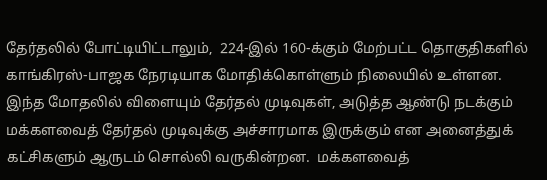தேர்தலில் போட்டியிட்டாலும்,  224-இல் 160-க்கும் மேற்பட்ட தொகுதிகளில் காங்கிரஸ்-பாஜக நேரடியாக மோதிக்கொள்ளும் நிலையில் உள்ளன.
இந்த மோதலில் விளையும் தேர்தல் முடிவுகள், அடுத்த ஆண்டு நடக்கும் மக்களவைத் தேர்தல் முடிவுக்கு அச்சாரமாக இருக்கும் என அனைத்துக் கட்சிகளும் ஆருடம் சொல்லி வருகின்றன.  மக்களவைத்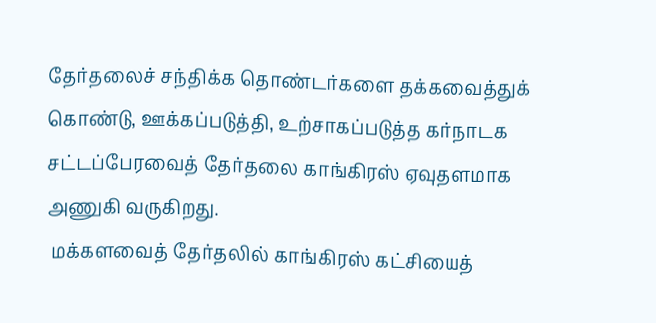தேர்தலைச் சந்திக்க தொண்டர்களை தக்கவைத்துக் கொண்டு, ஊக்கப்படுத்தி, உற்சாகப்படுத்த கர்நாடக சட்டப்பேரவைத் தேர்தலை காங்கிரஸ் ஏவுதளமாக அணுகி வருகிறது.
 மக்களவைத் தேர்தலில் காங்கிரஸ் கட்சியைத்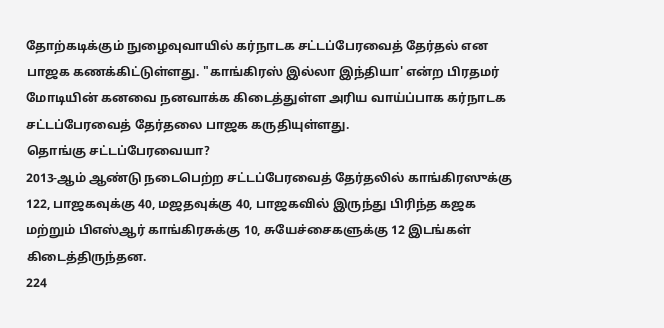தோற்கடிக்கும் நுழைவுவாயில் கர்நாடக சட்டப்பேரவைத் தேர்தல் என பாஜக கணக்கிட்டுள்ளது. "காங்கிரஸ் இல்லா இந்தியா' என்ற பிரதமர் மோடியின் கனவை நனவாக்க கிடைத்துள்ள அரிய வாய்ப்பாக கர்நாடக சட்டப்பேரவைத் தேர்தலை பாஜக கருதியுள்ளது.
தொங்கு சட்டப்பேரவையா?
2013-ஆம் ஆண்டு நடைபெற்ற சட்டப்பேரவைத் தேர்தலில் காங்கிரஸுக்கு 122, பாஜகவுக்கு 40, மஜதவுக்கு 40, பாஜகவில் இருந்து பிரிந்த கஜக மற்றும் பிஎஸ்ஆர் காங்கிரசுக்கு 10, சுயேச்சைகளுக்கு 12 இடங்கள் கிடைத்திருந்தன.
224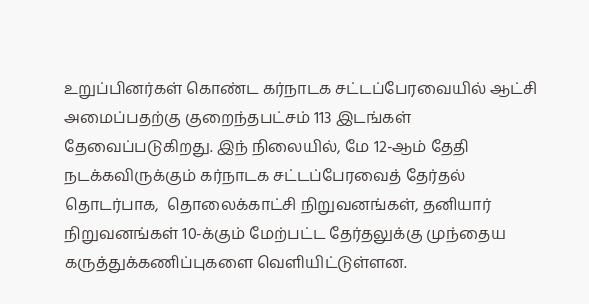உறுப்பினர்கள் கொண்ட கர்நாடக சட்டப்பேரவையில் ஆட்சி அமைப்பதற்கு குறைந்தபட்சம் 113 இடங்கள் தேவைப்படுகிறது. இந் நிலையில், மே 12-ஆம் தேதி நடக்கவிருக்கும் கர்நாடக சட்டப்பேரவைத் தேர்தல் தொடர்பாக,  தொலைக்காட்சி நிறுவனங்கள், தனியார் நிறுவனங்கள் 10-க்கும் மேற்பட்ட தேர்தலுக்கு முந்தைய கருத்துக்கணிப்புகளை வெளியிட்டுள்ளன.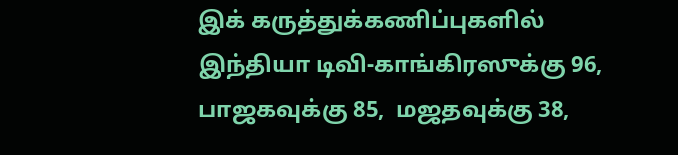இக் கருத்துக்கணிப்புகளில் இந்தியா டிவி-காங்கிரஸுக்கு 96,  பாஜகவுக்கு 85,  மஜதவுக்கு 38,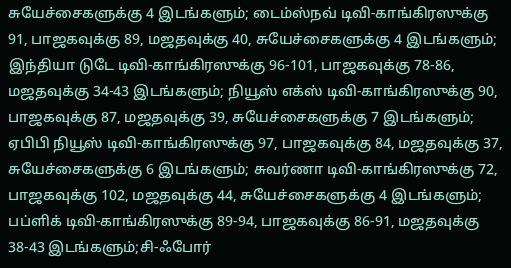சுயேச்சைகளுக்கு 4 இடங்களும்; டைம்ஸ்நவ் டிவி-காங்கிரஸுக்கு 91, பாஜகவுக்கு 89, மஜதவுக்கு 40, சுயேச்சைகளுக்கு 4 இடங்களும்; இந்தியா டுடே டிவி-காங்கிரஸுக்கு 96-101, பாஜகவுக்கு 78-86, மஜதவுக்கு 34-43 இடங்களும்; நியூஸ் எக்ஸ் டிவி-காங்கிரஸுக்கு 90, பாஜகவுக்கு 87, மஜதவுக்கு 39, சுயேச்சைகளுக்கு 7 இடங்களும்; ஏபிபி நியூஸ் டிவி-காங்கிரஸுக்கு 97, பாஜகவுக்கு 84, மஜதவுக்கு 37, சுயேச்சைகளுக்கு 6 இடங்களும்; சுவர்ணா டிவி-காங்கிரஸுக்கு 72, பாஜகவுக்கு 102, மஜதவுக்கு 44, சுயேச்சைகளுக்கு 4 இடங்களும்; பப்ளிக் டிவி-காங்கிரஸுக்கு 89-94, பாஜகவுக்கு 86-91, மஜதவுக்கு 38-43 இடங்களும்;சி-ஃபோர்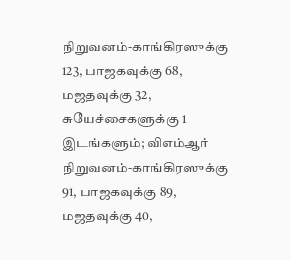நிறுவனம்-காங்கிரஸுக்கு 123, பாஜகவுக்கு 68, மஜதவுக்கு 32, சுயேச்சைகளுக்கு 1 இடங்களும்; விஎம்ஆர் நிறுவனம்-காங்கிரஸுக்கு 91, பாஜகவுக்கு 89, மஜதவுக்கு 40,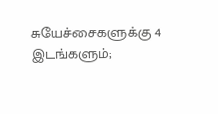சுயேச்சைகளுக்கு 4 இடங்களும்;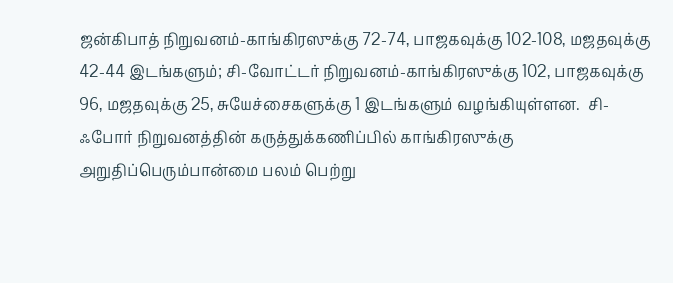ஜன்கிபாத் நிறுவனம்-காங்கிரஸுக்கு 72-74, பாஜகவுக்கு 102-108, மஜதவுக்கு 42-44 இடங்களும்; சி-வோட்டர் நிறுவனம்-காங்கிரஸுக்கு 102, பாஜகவுக்கு 96, மஜதவுக்கு 25, சுயேச்சைகளுக்கு 1 இடங்களும் வழங்கியுள்ளன.  சி-ஃபோர் நிறுவனத்தின் கருத்துக்கணிப்பில் காங்கிரஸுக்கு அறுதிப்பெரும்பான்மை பலம் பெற்று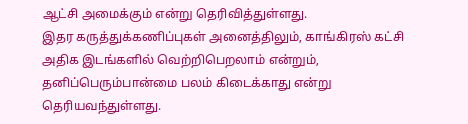ஆட்சி அமைக்கும் என்று தெரிவித்துள்ளது.
இதர கருத்துக்கணிப்புகள் அனைத்திலும், காங்கிரஸ் கட்சி அதிக இடங்களில் வெற்றிபெறலாம் என்றும், தனிப்பெரும்பான்மை பலம் கிடைக்காது என்று தெரியவந்துள்ளது.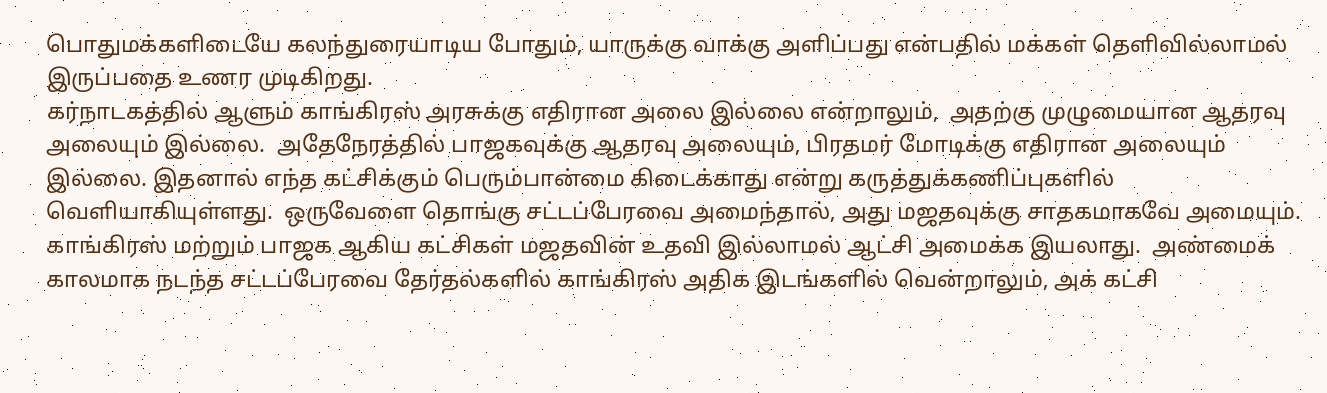பொதுமக்களிடையே கலந்துரையாடிய போதும், யாருக்கு வாக்கு அளிப்பது என்பதில் மக்கள் தெளிவில்லாமல் இருப்பதை உணர முடிகிறது.
கர்நாடகத்தில் ஆளும் காங்கிரஸ் அரசுக்கு எதிரான அலை இல்லை என்றாலும்,  அதற்கு முழுமையான ஆதரவு அலையும் இல்லை.  அதேநேரத்தில் பாஜகவுக்கு ஆதரவு அலையும், பிரதமர் மோடிக்கு எதிரான அலையும் இல்லை. இதனால் எந்த கட்சிக்கும் பெரும்பான்மை கிடைக்காது என்று கருத்துக்கணிப்புகளில் வெளியாகியுள்ளது.  ஒருவேளை தொங்கு சட்டப்பேரவை அமைந்தால், அது மஜதவுக்கு சாதகமாகவே அமையும்.  காங்கிரஸ் மற்றும் பாஜக ஆகிய கட்சிகள் மஜதவின் உதவி இல்லாமல் ஆட்சி அமைக்க இயலாது.  அண்மைக் காலமாக நடந்த சட்டப்பேரவை தேர்தல்களில் காங்கிரஸ் அதிக இடங்களில் வென்றாலும், அக் கட்சி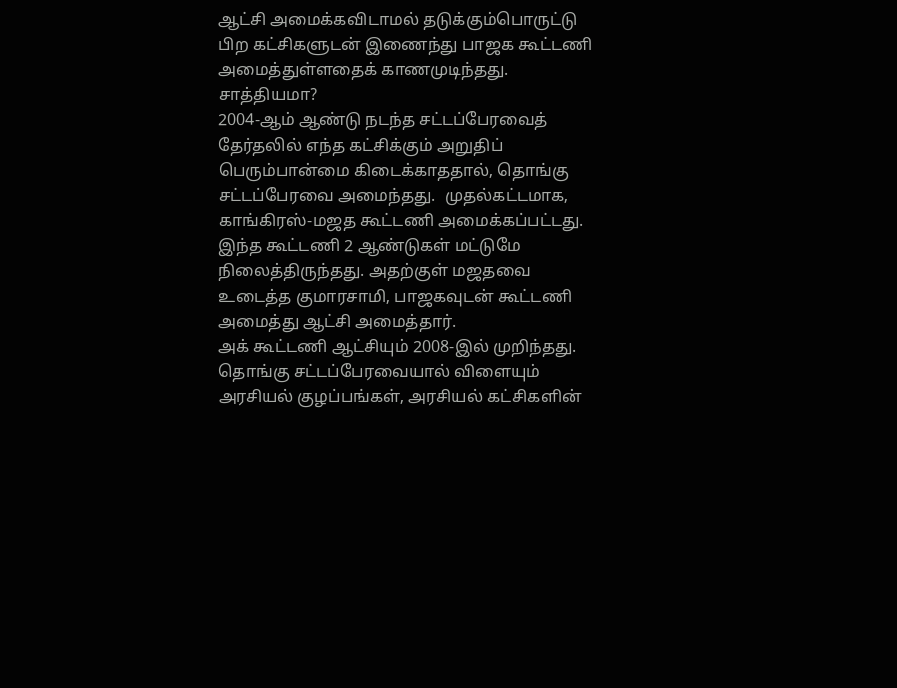ஆட்சி அமைக்கவிடாமல் தடுக்கும்பொருட்டு பிற கட்சிகளுடன் இணைந்து பாஜக கூட்டணி அமைத்துள்ளதைக் காணமுடிந்தது.
சாத்தியமா?
2004-ஆம் ஆண்டு நடந்த சட்டப்பேரவைத் தேர்தலில் எந்த கட்சிக்கும் அறுதிப் பெரும்பான்மை கிடைக்காததால், தொங்கு சட்டப்பேரவை அமைந்தது.  முதல்கட்டமாக, காங்கிரஸ்-மஜத கூட்டணி அமைக்கப்பட்டது. இந்த கூட்டணி 2 ஆண்டுகள் மட்டுமே நிலைத்திருந்தது. அதற்குள் மஜதவை உடைத்த குமாரசாமி, பாஜகவுடன் கூட்டணி அமைத்து ஆட்சி அமைத்தார்.
அக் கூட்டணி ஆட்சியும் 2008-இல் முறிந்தது.  தொங்கு சட்டப்பேரவையால் விளையும் அரசியல் குழப்பங்கள், அரசியல் கட்சிகளின்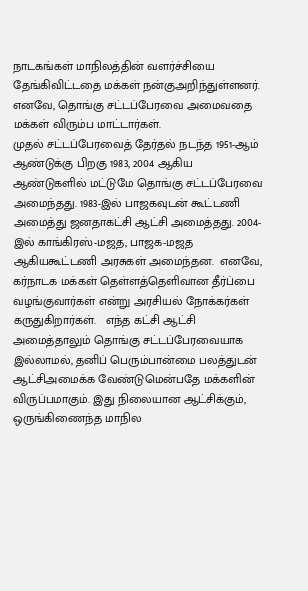நாடகங்கள் மாநிலத்தின் வளர்ச்சியை தேங்கிவிட்டதை மக்கள் நன்குஅறிந்துள்ளனர்.  எனவே, தொங்கு சட்டப்பேரவை அமைவதை மக்கள் விரும்ப மாட்டார்கள்.
முதல் சட்டப்பேரவைத் தேர்தல் நடந்த 1951-ஆம் ஆண்டுக்கு பிறகு 1983, 2004 ஆகிய ஆண்டுகளில் மட்டுமே தொங்கு சட்டப்பேரவை அமைந்தது. 1983-இல் பாஜகவுடன் கூட்டணி அமைத்து ஜனதாகட்சி ஆட்சி அமைத்தது. 2004-இல் காங்கிரஸ்-மஜத, பாஜக-மஜத ஆகியகூட்டணி அரசுகள் அமைந்தன.  எனவே, கர்நாடக மக்கள் தெள்ளத்தெளிவான தீர்ப்பை வழங்குவார்கள் என்று அரசியல் நோக்கர்கள் கருதுகிறார்கள்.   எந்த கட்சி ஆட்சி அமைத்தாலும் தொங்கு சட்டப்பேரவையாக இல்லாமல், தனிப் பெரும்பான்மை பலத்துடன் ஆட்சிஅமைக்க வேண்டுமென்பதே மக்களின் விருப்பமாகும். இது நிலையான ஆட்சிக்கும், ஒருங்கிணைந்த மாநில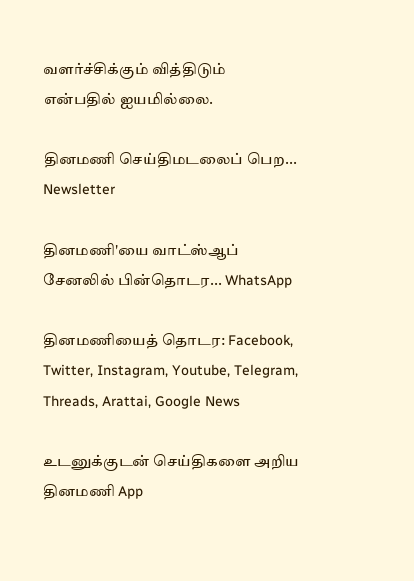வளர்ச்சிக்கும் வித்திடும் என்பதில் ஐயமில்லை.

தினமணி செய்திமடலைப் பெற... Newsletter

தினமணி'யை வாட்ஸ்ஆப் சேனலில் பின்தொடர... WhatsApp

தினமணியைத் தொடர: Facebook, Twitter, Instagram, Youtube, Telegram, Threads, Arattai, Google News

உடனுக்குடன் செய்திகளை அறிய தினமணி App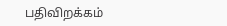பதிவிறக்கம்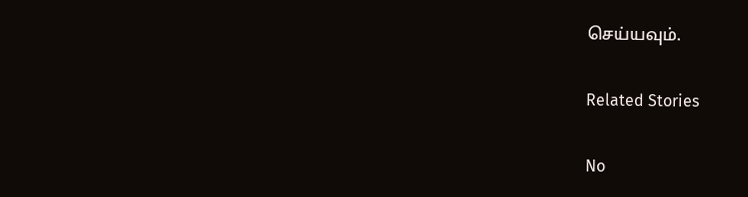செய்யவும்.

Related Stories

No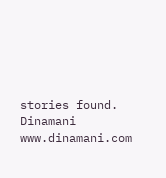stories found.
Dinamani
www.dinamani.com